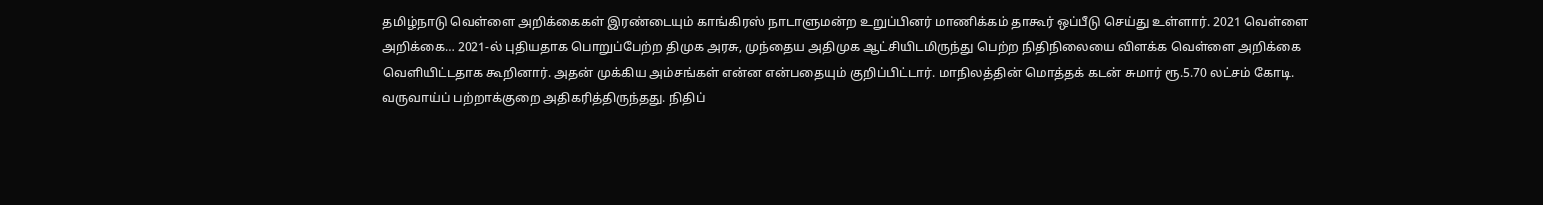தமிழ்நாடு வெள்ளை அறிக்கைகள் இரண்டையும் காங்கிரஸ் நாடாளுமன்ற உறுப்பினர் மாணிக்கம் தாகூர் ஒப்பீடு செய்து உள்ளார். 2021 வெள்ளை அறிக்கை… 2021-ல் புதியதாக பொறுப்பேற்ற திமுக அரசு, முந்தைய அதிமுக ஆட்சியிடமிருந்து பெற்ற நிதிநிலையை விளக்க வெள்ளை அறிக்கை வெளியிட்டதாக கூறினார். அதன் முக்கிய அம்சங்கள் என்ன என்பதையும் குறிப்பிட்டார். மாநிலத்தின் மொத்தக் கடன் சுமார் ரூ.5.70 லட்சம் கோடி. வருவாய்ப் பற்றாக்குறை அதிகரித்திருந்தது. நிதிப்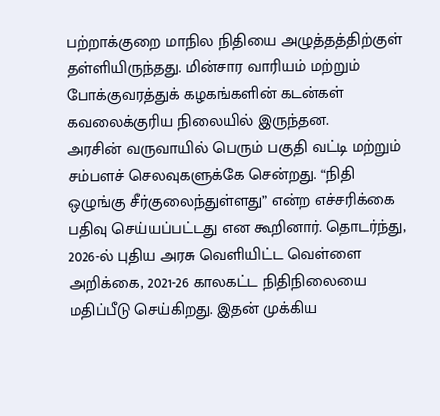பற்றாக்குறை மாநில நிதியை அழுத்தத்திற்குள் தள்ளியிருந்தது. மின்சார வாரியம் மற்றும் போக்குவரத்துக் கழகங்களின் கடன்கள் கவலைக்குரிய நிலையில் இருந்தன.
அரசின் வருவாயில் பெரும் பகுதி வட்டி மற்றும் சம்பளச் செலவுகளுக்கே சென்றது. “நிதி ஒழுங்கு சீர்குலைந்துள்ளது” என்ற எச்சரிக்கை பதிவு செய்யப்பட்டது என கூறினார். தொடர்ந்து, 2026-ல் புதிய அரசு வெளியிட்ட வெள்ளை அறிக்கை, 2021-26 காலகட்ட நிதிநிலையை மதிப்பீடு செய்கிறது. இதன் முக்கிய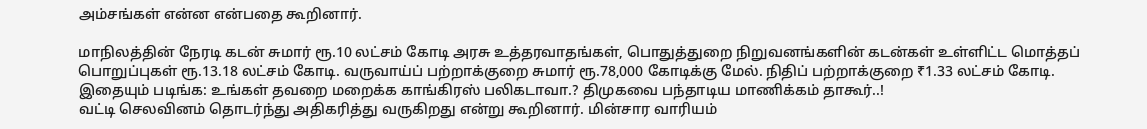அம்சங்கள் என்ன என்பதை கூறினார்.

மாநிலத்தின் நேரடி கடன் சுமார் ரூ.10 லட்சம் கோடி அரசு உத்தரவாதங்கள், பொதுத்துறை நிறுவனங்களின் கடன்கள் உள்ளிட்ட மொத்தப் பொறுப்புகள் ரூ.13.18 லட்சம் கோடி. வருவாய்ப் பற்றாக்குறை சுமார் ரூ.78,000 கோடிக்கு மேல். நிதிப் பற்றாக்குறை ₹1.33 லட்சம் கோடி.
இதையும் படிங்க: உங்கள் தவறை மறைக்க காங்கிரஸ் பலிகடாவா.? திமுகவை பந்தாடிய மாணிக்கம் தாகூர்..!
வட்டி செலவினம் தொடர்ந்து அதிகரித்து வருகிறது என்று கூறினார். மின்சார வாரியம்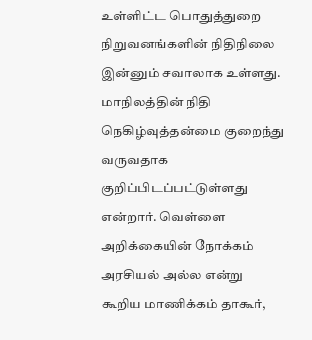உள்ளிட்ட பொதுத்துறை நிறுவனங்களின் நிதிநிலை இன்னும் சவாலாக உள்ளது. மாநிலத்தின் நிதி நெகிழ்வுத்தன்மை குறைந்து வருவதாக குறிப்பிடப்பட்டுள்ளது என்றார். வெள்ளை அறிக்கையின் நோக்கம் அரசியல் அல்ல என்று கூறிய மாணிக்கம் தாகூர்,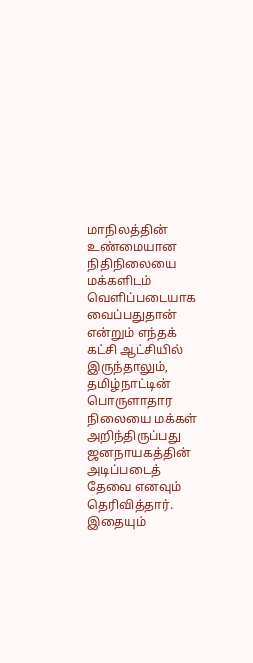மாநிலத்தின் உண்மையான நிதிநிலையை மக்களிடம் வெளிப்படையாக வைப்பதுதான் என்றும் எந்தக் கட்சி ஆட்சியில் இருந்தாலும், தமிழ்நாட்டின் பொருளாதார நிலையை மக்கள் அறிந்திருப்பது ஜனநாயகத்தின் அடிப்படைத் தேவை எனவும் தெரிவித்தார்.
இதையும்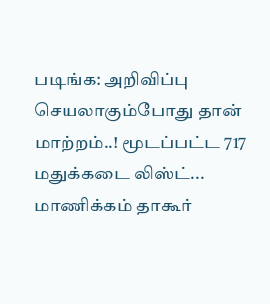படிங்க: அறிவிப்பு செயலாகும்போது தான் மாற்றம்..! மூடப்பட்ட 717 மதுக்கடை லிஸ்ட்... மாணிக்கம் தாகூர்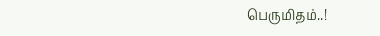பெருமிதம்..!